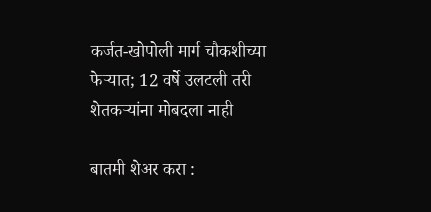कर्जत-खोपोली मार्ग चौकशीच्या फेऱ्यात; 12 वर्षे उलटली तरी शेतकऱ्यांना मोबदला नाही

बातमी शेअर करा :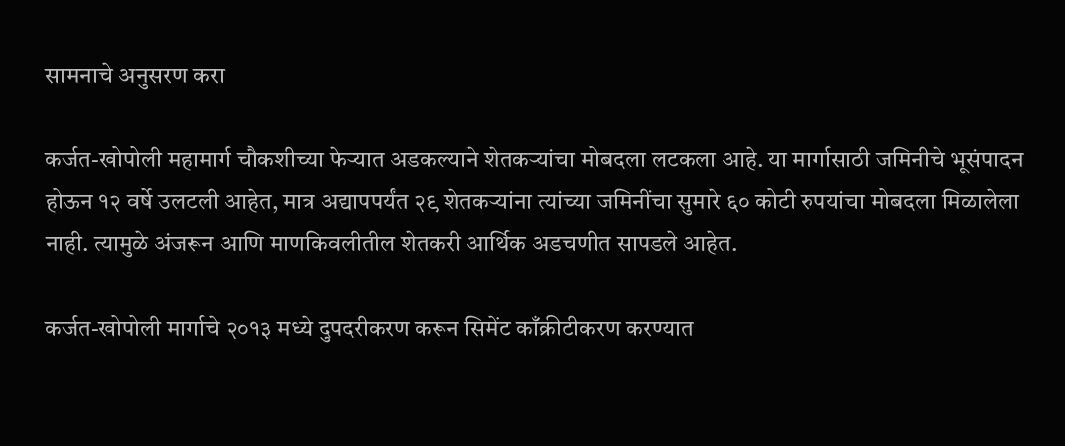सामनाचे अनुसरण करा

कर्जत-खोपोली महामार्ग चौकशीच्या फेऱ्यात अडकल्याने शेतकऱ्यांचा मोबदला लटकला आहे. या मार्गासाठी जमिनीचे भूसंपादन होऊन १२ वर्षे उलटली आहेत, मात्र अद्यापपर्यंत २९ शेतकऱ्यांना त्यांच्या जमिनींचा सुमारे ६० कोटी रुपयांचा मोबदला मिळालेला नाही. त्यामुळे अंजरून आणि माणकिवलीतील शेतकरी आर्थिक अडचणीत सापडले आहेत.

कर्जत-खोपोली मार्गाचे २०१३ मध्ये दुपदरीकरण करून सिमेंट काँक्रीटीकरण करण्यात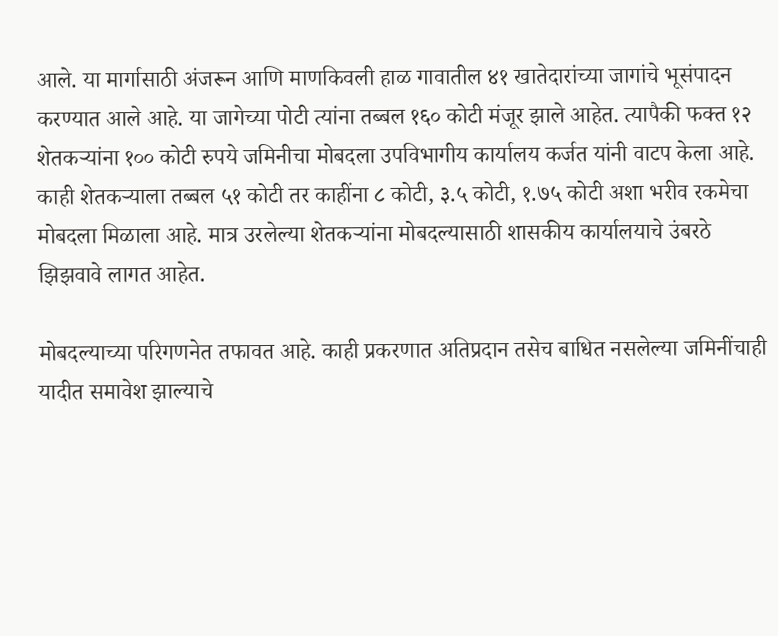आले. या मार्गासाठी अंजरून आणि माणकिवली हाळ गावातील ४१ खातेदारांच्या जागांचे भूसंपादन करण्यात आले आहे. या जागेच्या पोटी त्यांना तब्बल १६० कोटी मंजूर झाले आहेत. त्यापैकी फक्त १२ शेतकऱ्यांना १०० कोटी रुपये जमिनीचा मोबदला उपविभागीय कार्यालय कर्जत यांनी वाटप केला आहे. काही शेतकऱ्याला तब्बल ५१ कोटी तर काहींना ८ कोटी, ३.५ कोटी, १.७५ कोटी अशा भरीव रकमेचा मोबदला मिळाला आहे. मात्र उरलेल्या शेतकऱ्यांना मोबदल्यासाठी शासकीय कार्यालयाचे उंबरठे झिझवावे लागत आहेत.

मोबदल्याच्या परिगणनेत तफावत आहे. काही प्रकरणात अतिप्रदान तसेच बाधित नसलेल्या जमिनींचाही यादीत समावेश झाल्याचे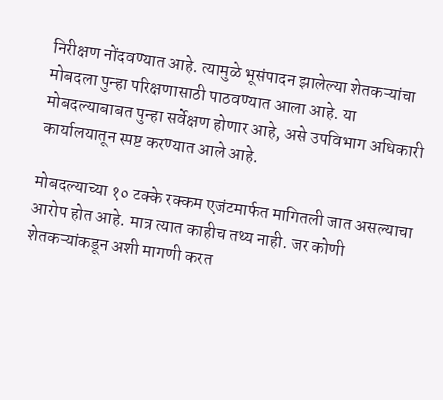निरीक्षण नोंदवण्यात आहे. त्यामुळे भूसंपादन झालेल्या शेतकऱ्यांचा मोबदला पुन्हा परिक्षणासाठी पाठवण्यात आला आहे. या मोबदल्याबाबत पुन्हा सर्वेक्षण होणार आहे, असे उपविभाग अधिकारी कार्यालयातून स्पष्ट करण्यात आले आहे.

मोबदल्याच्या १० टक्के रक्कम एजंटमार्फत मागितली जात असल्याचा आरोप होत आहे. मात्र त्यात काहीच तथ्य नाही. जर कोणी शेतकऱ्यांकडून अशी मागणी करत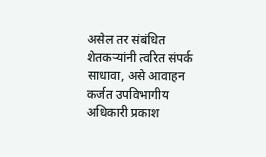असेल तर संबंधित शेतकऱ्यांनी त्वरित संपर्क साधावा, असे आवाहन कर्जत उपविभागीय अधिकारी प्रकाश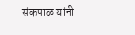संकपाळ यांनी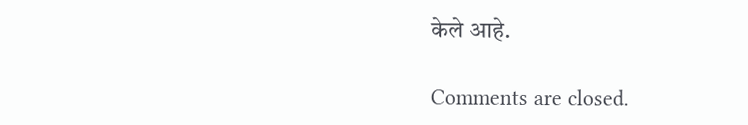केले आहे.

Comments are closed.